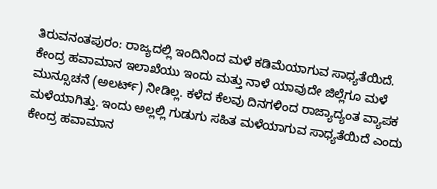ತಿರುವನಂತಪುರಂ: ರಾಜ್ಯದಲ್ಲಿ ಇಂದಿನಿಂದ ಮಳೆ ಕಡಿಮೆಯಾಗುವ ಸಾಧ್ಯತೆಯಿದೆ. ಕೇಂದ್ರ ಹವಾಮಾನ ಇಲಾಖೆಯು ಇಂದು ಮತ್ತು ನಾಳೆ ಯಾವುದೇ ಜಿಲ್ಲೆಗೂ ಮಳೆ ಮುನ್ಸೂಚನೆ (ಅಲರ್ಟ್) ನೀಡಿಲ್ಲ. ಕಳೆದ ಕೆಲವು ದಿನಗಳಿಂದ ರಾಜ್ಯಾದ್ಯಂತ ವ್ಯಾಪಕ ಮಳೆಯಾಗಿತ್ತು. ಇಂದು ಅಲ್ಲಲ್ಲಿ ಗುಡುಗು ಸಹಿತ ಮಳೆಯಾಗುವ ಸಾಧ್ಯತೆಯಿದೆ ಎಂದು ಕೇಂದ್ರ ಹವಾಮಾನ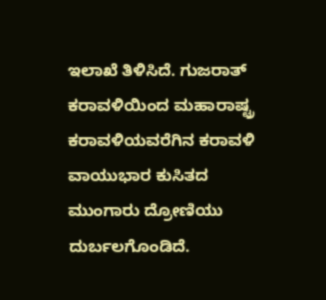ಇಲಾಖೆ ತಿಳಿಸಿದೆ. ಗುಜರಾತ್ ಕರಾವಳಿಯಿಂದ ಮಹಾರಾಷ್ಟ್ರ ಕರಾವಳಿಯವರೆಗಿನ ಕರಾವಳಿ ವಾಯುಭಾರ ಕುಸಿತದ ಮುಂಗಾರು ದ್ರೋಣಿಯು ದುರ್ಬಲಗೊಂಡಿದೆ.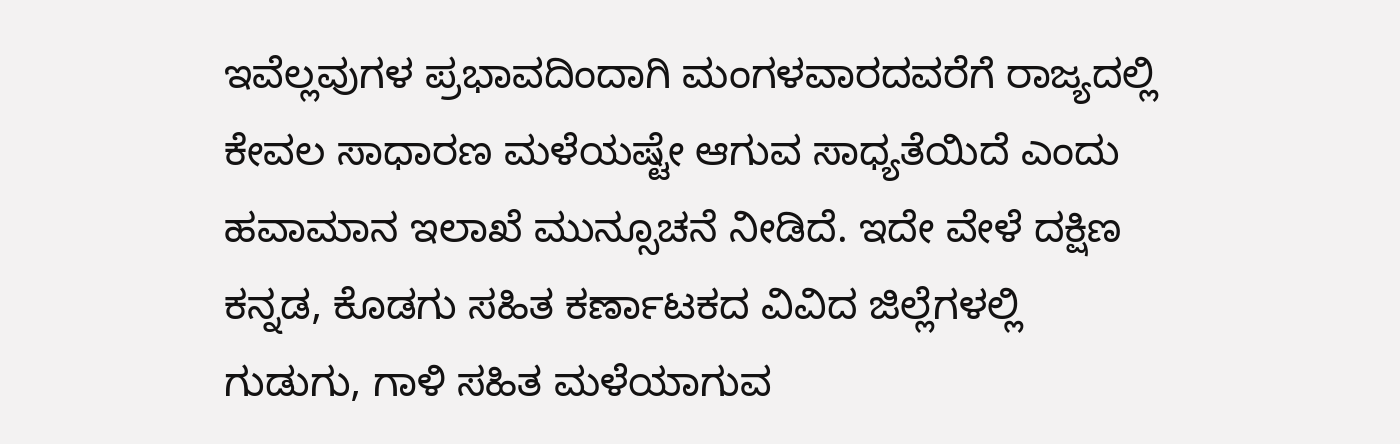ಇವೆಲ್ಲವುಗಳ ಪ್ರಭಾವದಿಂದಾಗಿ ಮಂಗಳವಾರದವರೆಗೆ ರಾಜ್ಯದಲ್ಲಿ ಕೇವಲ ಸಾಧಾರಣ ಮಳೆಯಷ್ಟೇ ಆಗುವ ಸಾಧ್ಯತೆಯಿದೆ ಎಂದು ಹವಾಮಾನ ಇಲಾಖೆ ಮುನ್ಸೂಚನೆ ನೀಡಿದೆ. ಇದೇ ವೇಳೆ ದಕ್ಷಿಣ ಕನ್ನಡ, ಕೊಡಗು ಸಹಿತ ಕರ್ಣಾಟಕದ ವಿವಿದ ಜಿಲ್ಲೆಗಳಲ್ಲಿ ಗುಡುಗು, ಗಾಳಿ ಸಹಿತ ಮಳೆಯಾಗುವ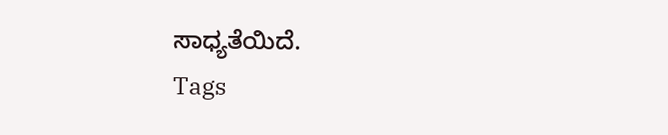ಸಾಧ್ಯತೆಯಿದೆ.
Tags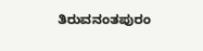ತಿರುವನಂತಪುರಂ